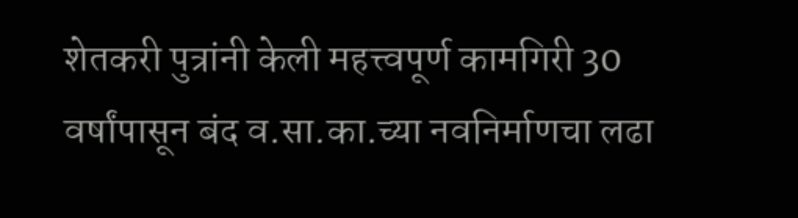शेतकरी पुत्रांनी केली महत्त्वपूर्ण कामगिरी 30 वर्षांपासून बंद व.सा.का.च्या नवनिर्माणचा लढा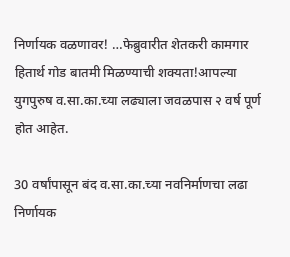निर्णायक वळणावर! …फेब्रुवारीत शेतकरी कामगार हितार्थ गोड बातमी मिळण्याची शक्यता!आपल्या युगपुरुष व.सा.का.च्या लढ्याला जवळपास २ वर्ष पूर्ण होत आहेत.

30 वर्षांपासून बंद व.सा.का.च्या नवनिर्माणचा लढा निर्णायक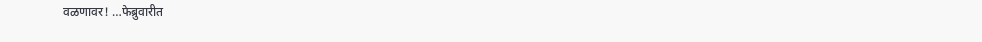वळणावर! …फेब्रुवारीत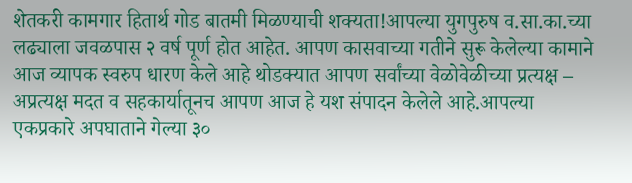शेतकरी कामगार हितार्थ गोड बातमी मिळण्याची शक्यता!आपल्या युगपुरुष व.सा.का.च्या लढ्याला जवळपास २ वर्ष पूर्ण होत आहेत. आपण कासवाच्या गतीने सुरू केलेल्या कामाने आज व्यापक स्वरुप धारण केले आहे थोडक्यात आपण सर्वांच्या वेळोवेळीच्या प्रत्यक्ष – अप्रत्यक्ष मदत व सहकार्यातूनच आपण आज हे यश संपादन केलेले आहे.आपल्या एकप्रकारे अपघाताने गेल्या ३०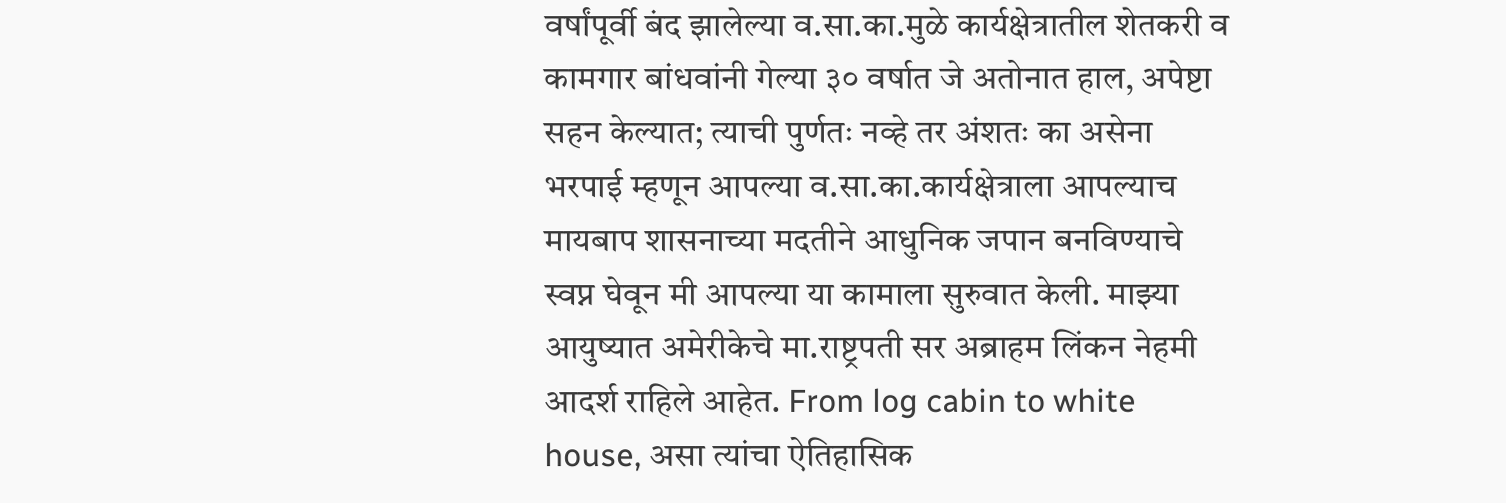वर्षांपूर्वी बंद झालेल्या व.सा.का.मुळे कार्यक्षेत्रातील शेतकरी व कामगार बांधवांनी गेल्या ३० वर्षात जे अतोनात हाल, अपेष्टा सहन केल्यात; त्याची पुर्णतः नव्हे तर अंशतः का असेना भरपाई म्हणून आपल्या व.सा.का.कार्यक्षेत्राला आपल्याच मायबाप शासनाच्या मदतीने आधुनिक जपान बनविण्याचे स्वप्न घेवून मी आपल्या या कामाला सुरुवात केली. माझ्या आयुष्यात अमेरीकेचे मा.राष्ट्रपती सर अब्राहम लिंकन नेहमी आदर्श राहिले आहेत. From log cabin to white house, असा त्यांचा ऐतिहासिक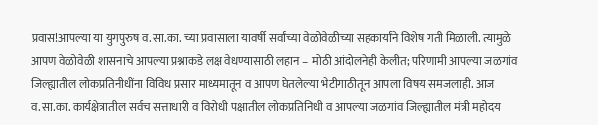प्रवास!आपल्या या युगपुरुष व.सा.का. च्या प्रवासाला यावर्षी सर्वांच्या वेळोवेळीच्या सहकार्यांने विशेष गती मिळाली. त्यामुळे आपण वेळोवेळी शासनाचे आपल्या प्रश्नाकडे लक्ष वेधण्यासाठी लहान – मोठी आंदोलनेही केलीत; परिणामी आपल्या जळगांव जिल्ह्यातील लोकप्रतिनीधींना विविध प्रसार माध्यमातून व आपण घेतलेल्या भेटीगाठीतून आपला विषय समजलाही. आज व.सा.का. कार्यक्षेत्रातील सर्वच सत्ताधारी व विरोधी पक्षातील लोकप्रतिनिधी व आपल्या जळगांव जिल्ह्यातील मंत्री महोदय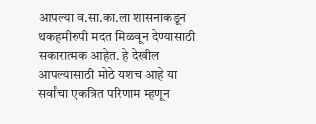आपल्या व.सा.का.ला शासनाकडून थकहमीरुपी मदत मिळवून देण्यासाठी सकारात्मक आहेत. हे देखील आपल्यासाठी मोठे यशच आहे या सर्वांचा एकत्रित परिणाम म्हणून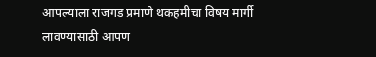आपल्याला राजगड प्रमाणे थकहमीचा विषय मार्गी लावण्यासाठी आपण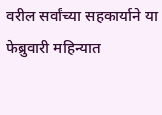वरील सर्वांच्या सहकार्याने या फेब्रुवारी महिन्यात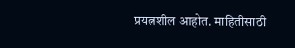प्रयत्नशील आहोत. माहितीसाठी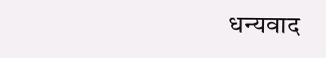धन्यवाद